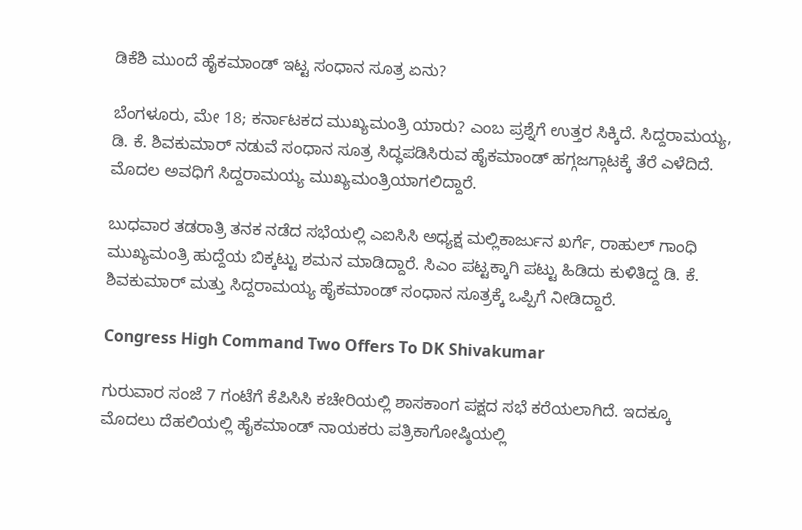ಡಿಕೆಶಿ ಮುಂದೆ ಹೈಕಮಾಂಡ್ ಇಟ್ಟ ಸಂಧಾನ ಸೂತ್ರ ಏನು?

ಬೆಂಗಳೂರು, ಮೇ 18; ಕರ್ನಾಟಕದ ಮುಖ್ಯಮಂತ್ರಿ ಯಾರು? ಎಂಬ ಪ್ರಶ್ನೆಗೆ ಉತ್ತರ ಸಿಕ್ಕಿದೆ. ಸಿದ್ದರಾಮಯ್ಯ, ಡಿ. ಕೆ. ಶಿವಕುಮಾರ್ ನಡುವೆ ಸಂಧಾನ ಸೂತ್ರ ಸಿದ್ಧಪಡಿಸಿರುವ ಹೈಕಮಾಂಡ್ ಹಗ್ಗಜಗ್ಗಾಟಕ್ಕೆ ತೆರೆ ಎಳೆದಿದೆ. ಮೊದಲ ಅವಧಿಗೆ ಸಿದ್ದರಾಮಯ್ಯ ಮುಖ್ಯಮಂತ್ರಿಯಾಗಲಿದ್ದಾರೆ.

ಬುಧವಾರ ತಡರಾತ್ರಿ ತನಕ ನಡೆದ ಸಭೆಯಲ್ಲಿ ಎಐಸಿಸಿ ಅಧ್ಯಕ್ಷ ಮಲ್ಲಿಕಾರ್ಜುನ ಖರ್ಗೆ, ರಾಹುಲ್ ಗಾಂಧಿ ಮುಖ್ಯಮಂತ್ರಿ ಹುದ್ದೆಯ ಬಿಕ್ಕಟ್ಟು ಶಮನ ಮಾಡಿದ್ದಾರೆ. ಸಿಎಂ ಪಟ್ಟಕ್ಕಾಗಿ ಪಟ್ಟು ಹಿಡಿದು ಕುಳಿತಿದ್ದ ಡಿ. ಕೆ. ಶಿವಕುಮಾರ್ ಮತ್ತು ಸಿದ್ದರಾಮಯ್ಯ ಹೈಕಮಾಂಡ್ ಸಂಧಾನ ಸೂತ್ರಕ್ಕೆ ಒಪ್ಪಿಗೆ ನೀಡಿದ್ದಾರೆ.

Congress High Command Two Offers To DK Shivakumar

ಗುರುವಾರ ಸಂಜೆ 7 ಗಂಟೆಗೆ ಕೆಪಿಸಿಸಿ ಕಚೇರಿಯಲ್ಲಿ ಶಾಸಕಾಂಗ ಪಕ್ಷದ ಸಭೆ ಕರೆಯಲಾಗಿದೆ. ಇದಕ್ಕೂ ಮೊದಲು ದೆಹಲಿಯಲ್ಲಿ ಹೈಕಮಾಂಡ್ ನಾಯಕರು ಪತ್ರಿಕಾಗೋಷ್ಠಿಯಲ್ಲಿ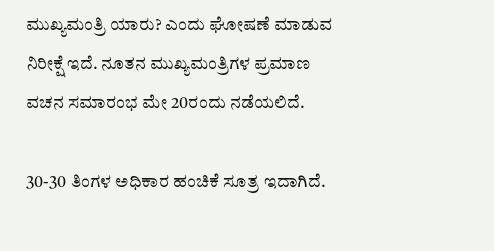ಮುಖ್ಯಮಂತ್ರಿ ಯಾರು? ಎಂದು ಘೋಷಣೆ ಮಾಡುವ ನಿರೀಕ್ಷೆ ಇದೆ. ನೂತನ ಮುಖ್ಯಮಂತ್ರಿಗಳ ಪ್ರಮಾಣ ವಚನ ಸಮಾರಂಭ ಮೇ 20ರಂದು ನಡೆಯಲಿದೆ.

30-30 ತಿಂಗಳ ಅಧಿಕಾರ ಹಂಚಿಕೆ ಸೂತ್ರ ಇದಾಗಿದೆ.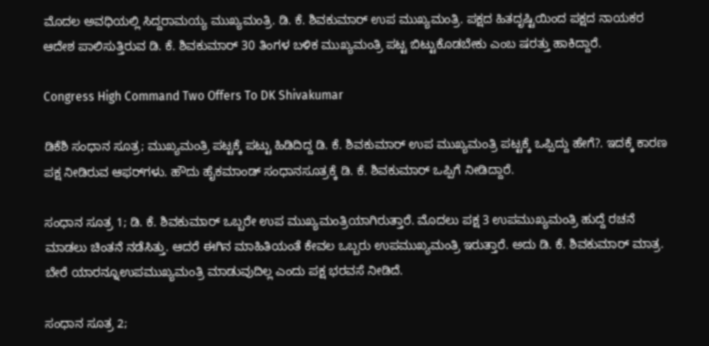ಮೊದಲ ಅವಧಿಯಲ್ಲಿ ಸಿದ್ದರಾಮಯ್ಯ ಮುಖ್ಯಮಂತ್ರಿ. ಡಿ. ಕೆ. ಶಿವಕುಮಾರ್ ಉಪ ಮುಖ್ಯಮಂತ್ರಿ. ಪಕ್ಷದ ಹಿತದೃಷ್ಟಿಯಿಂದ ಪಕ್ಷದ ನಾಯಕರ ಆದೇಶ ಪಾಲಿಸುತ್ತಿರುವ ಡಿ. ಕೆ. ಶಿವಕುಮಾರ್ 30 ತಿಂಗಳ ಬಳಿಕ ಮುಖ್ಯಮಂತ್ರಿ ಪಟ್ಟ ಬಿಟ್ಟುಕೊಡಬೇಕು ಎಂಬ ಷರತ್ತು ಹಾಕಿದ್ದಾರೆ.

Congress High Command Two Offers To DK Shivakumar

ಡಿಕೆಶಿ ಸಂಧಾನ ಸೂತ್ರ; ಮುಖ್ಯಮಂತ್ರಿ ಪಟ್ಟಕ್ಕೆ ಪಟ್ಟು ಹಿಡಿದಿದ್ದ ಡಿ. ಕೆ. ಶಿವಕುಮಾರ್ ಉಪ ಮುಖ್ಯಮಂತ್ರಿ ಪಟ್ಟಕ್ಕೆ ಒಪ್ಪಿದ್ದು ಹೇಗೆ?. ಇದಕ್ಕೆ ಕಾರಣ ಪಕ್ಷ ನೀಡಿರುವ ಆಫರ್‌ಗಳು. ಹೌದು ಹೈಕಮಾಂಡ್ ಸಂಧಾನಸೂತ್ರಕ್ಕೆ ಡಿ. ಕೆ. ಶಿವಕುಮಾರ್ ಒಪ್ಪಿಗೆ ನೀಡಿದ್ದಾರೆ.

ಸಂಧಾನ ಸೂತ್ರ 1; ಡಿ. ಕೆ. ಶಿವಕುಮಾರ್ ಒಬ್ಬರೇ ಉಪ ಮುಖ್ಯಮಂತ್ರಿಯಾಗಿರುತ್ತಾರೆ. ಮೊದಲು ಪಕ್ಷ 3 ಉಪಮುಖ್ಯಮಂತ್ರಿ ಹುದ್ದೆ ರಚನೆ ಮಾಡಲು ಚಿಂತನೆ ನಡೆಸಿತ್ತು. ಆದರೆ ಈಗಿನ ಮಾಹಿತಿಯಂತೆ ಕೇವಲ ಒಬ್ಬರು ಉಪಮುಖ್ಯಮಂತ್ರಿ ಇರುತ್ತಾರೆ. ಅದು ಡಿ. ಕೆ. ಶಿವಕುಮಾರ್ ಮಾತ್ರ. ಬೇರೆ ಯಾರನ್ನೂಉಪಮುಖ್ಯಮಂತ್ರಿ ಮಾಡುವುದಿಲ್ಲ ಎಂದು ಪಕ್ಷ ಭರವಸೆ ನೀಡಿದೆ.

ಸಂಧಾನ ಸೂತ್ರ 2;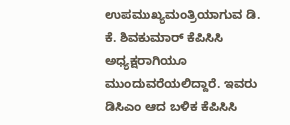ಉಪಮುಖ್ಯಮಂತ್ರಿಯಾಗುವ ಡಿ. ಕೆ. ಶಿವಕುಮಾರ್‌ ಕೆಪಿಸಿಸಿ ಅಧ್ಯಕ್ಷರಾಗಿಯೂ ಮುಂದುವರೆಯಲಿದ್ದಾರೆ. ಇವರು ಡಿಸಿಎಂ ಆದ ಬಳಿಕ ಕೆಪಿಸಿಸಿ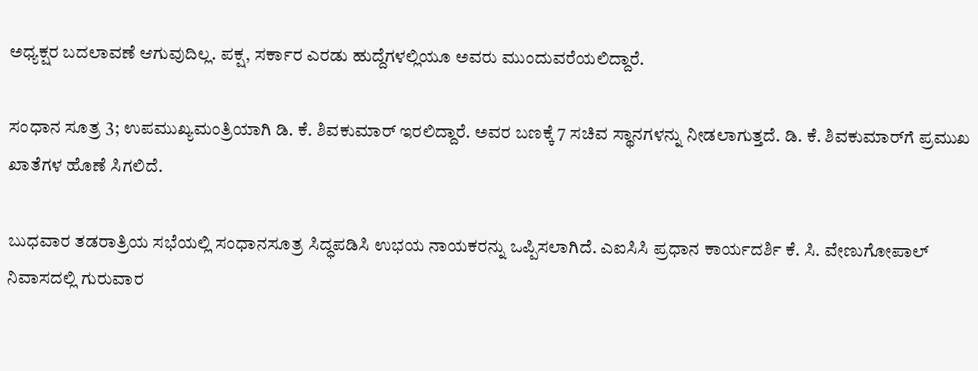ಅಧ್ಯಕ್ಷರ ಬದಲಾವಣೆ ಆಗುವುದಿಲ್ಲ. ಪಕ್ಷ, ಸರ್ಕಾರ ಎರಡು ಹುದ್ದೆಗಳಲ್ಲಿಯೂ ಅವರು ಮುಂದುವರೆಯಲಿದ್ದಾರೆ.

ಸಂಧಾನ ಸೂತ್ರ 3; ಉಪಮುಖ್ಯಮಂತ್ರಿಯಾಗಿ ಡಿ. ಕೆ. ಶಿವಕುಮಾರ್ ಇರಲಿದ್ದಾರೆ. ಅವರ ಬಣಕ್ಕೆ 7 ಸಚಿವ ಸ್ಥಾನಗಳನ್ನು ನೀಡಲಾಗುತ್ತದೆ. ಡಿ. ಕೆ. ಶಿವಕುಮಾರ್‌ಗೆ ಪ್ರಮುಖ ಖಾತೆಗಳ ಹೊಣೆ ಸಿಗಲಿದೆ.

ಬುಧವಾರ ತಡರಾತ್ರಿಯ ಸಭೆಯಲ್ಲಿ ಸಂಧಾನಸೂತ್ರ ಸಿದ್ಧಪಡಿಸಿ ಉಭಯ ನಾಯಕರನ್ನು ಒಪ್ಪಿಸಲಾಗಿದೆ. ಎಐಸಿಸಿ ಪ್ರಧಾನ ಕಾರ್ಯದರ್ಶಿ ಕೆ. ಸಿ. ವೇಣುಗೋಪಾಲ್ ನಿವಾಸದಲ್ಲಿ ಗುರುವಾರ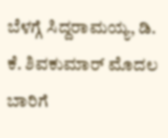ಬೆಳಗ್ಗೆ ಸಿದ್ದರಾಮಯ್ಯ, ಡಿ. ಕೆ. ಶಿವಕುಮಾರ್ ಮೊದಲ ಬಾರಿಗೆ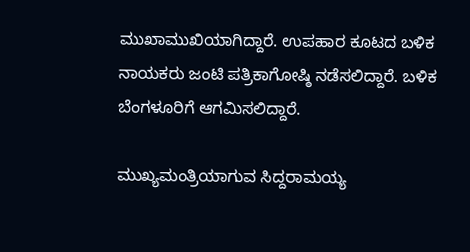ಮುಖಾಮುಖಿಯಾಗಿದ್ದಾರೆ. ಉಪಹಾರ ಕೂಟದ ಬಳಿಕ ನಾಯಕರು ಜಂಟಿ ಪತ್ರಿಕಾಗೋಷ್ಠಿ ನಡೆಸಲಿದ್ದಾರೆ. ಬಳಿಕ ಬೆಂಗಳೂರಿಗೆ ಆಗಮಿಸಲಿದ್ದಾರೆ.

ಮುಖ್ಯಮಂತ್ರಿಯಾಗುವ ಸಿದ್ದರಾಮಯ್ಯ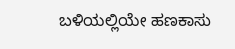ಬಳಿಯಲ್ಲಿಯೇ ಹಣಕಾಸು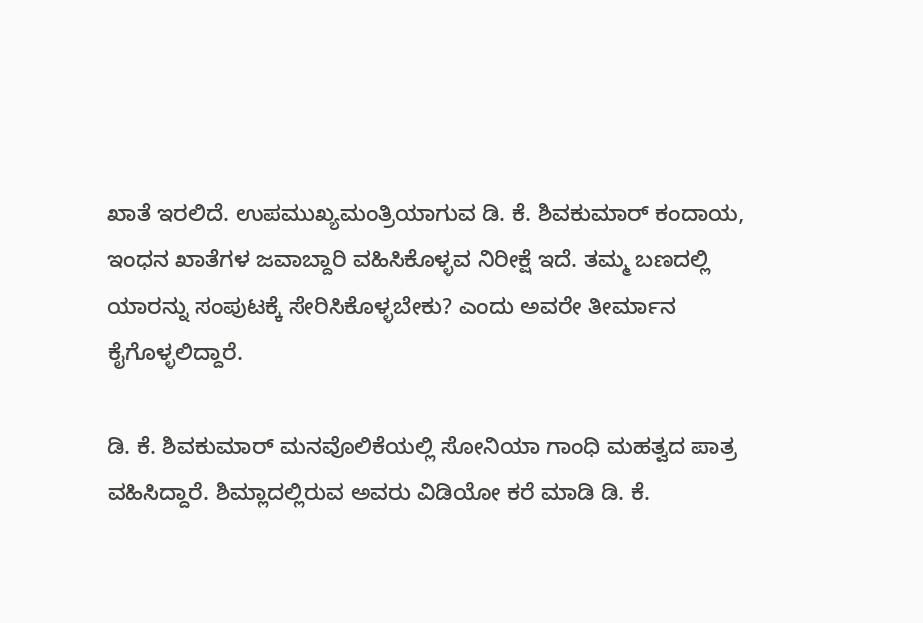ಖಾತೆ ಇರಲಿದೆ. ಉಪಮುಖ್ಯಮಂತ್ರಿಯಾಗುವ ಡಿ. ಕೆ. ಶಿವಕುಮಾರ್ ಕಂದಾಯ, ಇಂಧನ ಖಾತೆಗಳ ಜವಾಬ್ದಾರಿ ವಹಿಸಿಕೊಳ್ಳವ ನಿರೀಕ್ಷೆ ಇದೆ. ತಮ್ಮ ಬಣದಲ್ಲಿ ಯಾರನ್ನು ಸಂಪುಟಕ್ಕೆ ಸೇರಿಸಿಕೊಳ್ಳಬೇಕು? ಎಂದು ಅವರೇ ತೀರ್ಮಾನ ಕೈಗೊಳ್ಳಲಿದ್ದಾರೆ.

ಡಿ. ಕೆ. ಶಿವಕುಮಾರ್ ಮನವೊಲಿಕೆಯಲ್ಲಿ ಸೋನಿಯಾ ಗಾಂಧಿ ಮಹತ್ವದ ಪಾತ್ರ ವಹಿಸಿದ್ದಾರೆ. ಶಿಮ್ಲಾದಲ್ಲಿರುವ ಅವರು ವಿಡಿಯೋ ಕರೆ ಮಾಡಿ ಡಿ. ಕೆ.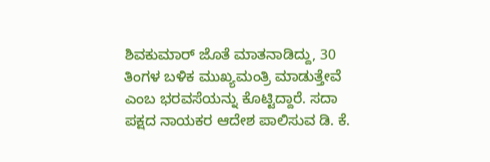ಶಿವಕುಮಾರ್ ಜೊತೆ ಮಾತನಾಡಿದ್ದು, 30 ತಿಂಗಳ ಬಳಿಕ ಮುಖ್ಯಮಂತ್ರಿ ಮಾಡುತ್ತೇವೆ ಎಂಬ ಭರವಸೆಯನ್ನು ಕೊಟ್ಟಿದ್ದಾರೆ. ಸದಾ ಪಕ್ಷದ ನಾಯಕರ ಆದೇಶ ಪಾಲಿಸುವ ಡಿ. ಕೆ.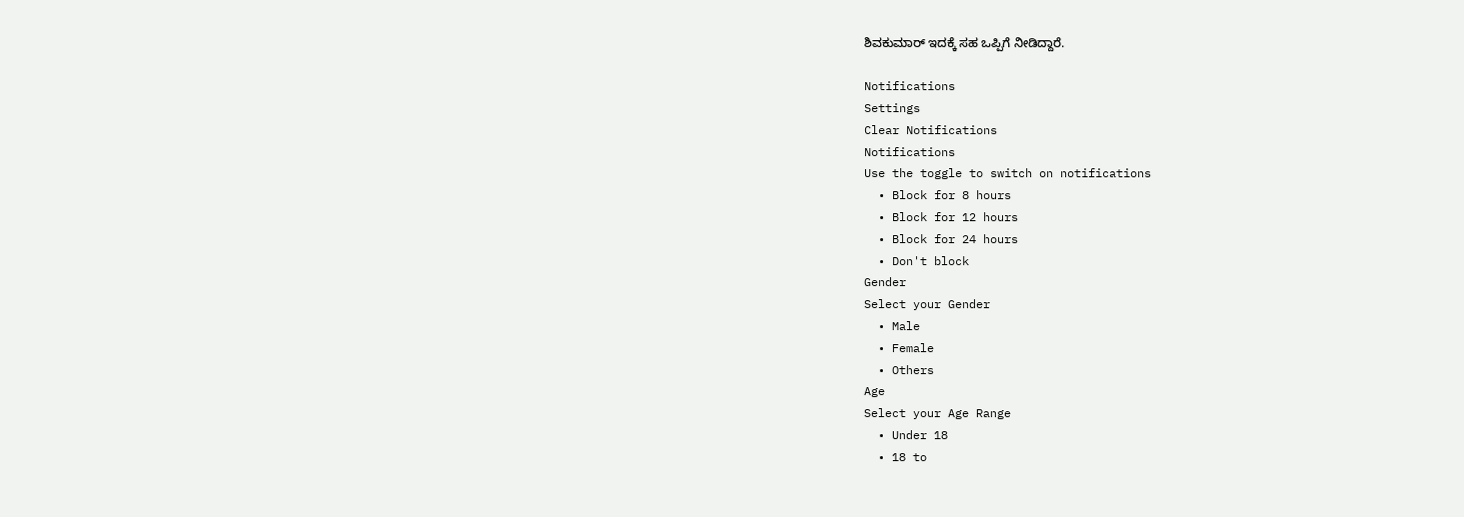ಶಿವಕುಮಾರ್ ಇದಕ್ಕೆ ಸಹ ಒಪ್ಪಿಗೆ ನೀಡಿದ್ದಾರೆ.

Notifications
Settings
Clear Notifications
Notifications
Use the toggle to switch on notifications
  • Block for 8 hours
  • Block for 12 hours
  • Block for 24 hours
  • Don't block
Gender
Select your Gender
  • Male
  • Female
  • Others
Age
Select your Age Range
  • Under 18
  • 18 to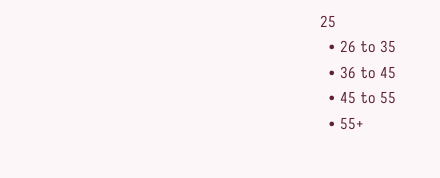25
  • 26 to 35
  • 36 to 45
  • 45 to 55
  • 55+